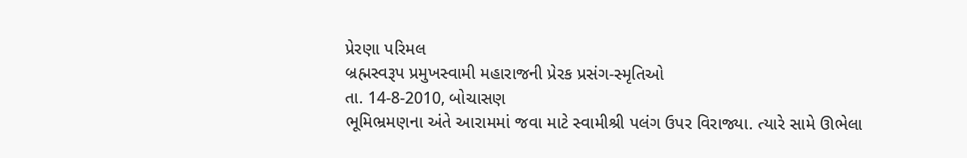પ્રેરણા પરિમલ
બ્રહ્મસ્વરૂપ પ્રમુખસ્વામી મહારાજની પ્રેરક પ્રસંગ-સ્મૃતિઓ
તા. 14-8-2010, બોચાસણ
ભૂમિભ્રમણના અંતે આરામમાં જવા માટે સ્વામીશ્રી પલંગ ઉપર વિરાજ્યા. ત્યારે સામે ઊભેલા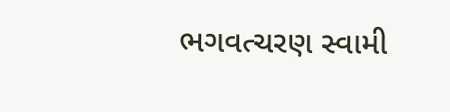ભગવત્ચરણ સ્વામી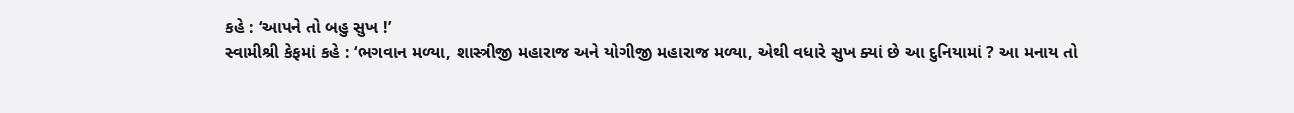કહે : ‘આપને તો બહુ સુખ !’
સ્વામીશ્રી કેફમાં કહે : ‘ભગવાન મળ્યા, શાસ્ત્રીજી મહારાજ અને યોગીજી મહારાજ મળ્યા, એથી વધારે સુખ ક્યાં છે આ દુનિયામાં ? આ મનાય તો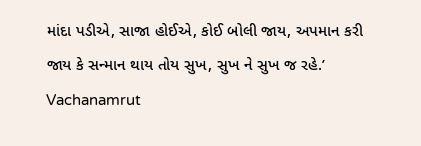માંદા પડીએ, સાજા હોઈએ, કોઈ બોલી જાય, અપમાન કરી જાય કે સન્માન થાય તોય સુખ, સુખ ને સુખ જ રહે.’
Vachanamrut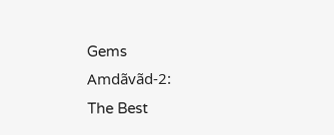Gems
Amdãvãd-2:
The Best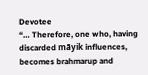Devotee
“… Therefore, one who, having discarded mãyik influences, becomes brahmarup and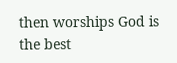then worships God is the best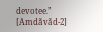devotee.”
[Amdãvãd-2]